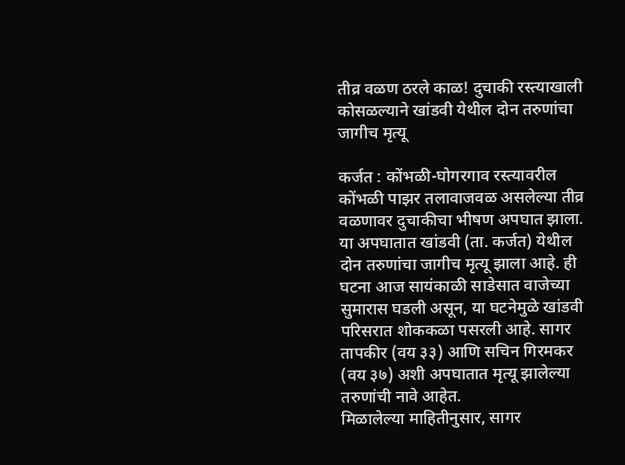तीव्र वळण ठरले काळ! दुचाकी रस्त्याखाली कोसळल्याने खांडवी येथील दोन तरुणांचा जागीच मृत्यू

कर्जत : कोंभळी-घोगरगाव रस्त्यावरील कोंभळी पाझर तलावाजवळ असलेल्या तीव्र वळणावर दुचाकीचा भीषण अपघात झाला. या अपघातात खांडवी (ता. कर्जत) येथील दोन तरुणांचा जागीच मृत्यू झाला आहे. ही घटना आज सायंकाळी साडेसात वाजेच्या सुमारास घडली असून, या घटनेमुळे खांडवी परिसरात शोककळा पसरली आहे. सागर तापकीर (वय ३३) आणि सचिन गिरमकर (वय ३७) अशी अपघातात मृत्यू झालेल्या तरुणांची नावे आहेत.
मिळालेल्या माहितीनुसार, सागर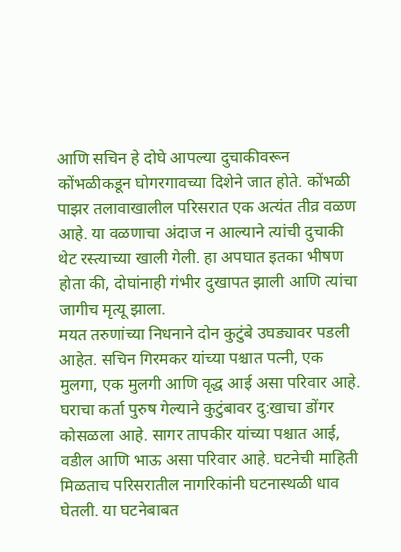आणि सचिन हे दोघे आपल्या दुचाकीवरून कोंभळीकडून घोगरगावच्या दिशेने जात होते. कोंभळी पाझर तलावाखालील परिसरात एक अत्यंत तीव्र वळण आहे. या वळणाचा अंदाज न आल्याने त्यांची दुचाकी थेट रस्त्याच्या खाली गेली. हा अपघात इतका भीषण होता की, दोघांनाही गंभीर दुखापत झाली आणि त्यांचा जागीच मृत्यू झाला.
मयत तरुणांच्या निधनाने दोन कुटुंबे उघड्यावर पडली आहेत. सचिन गिरमकर यांच्या पश्चात पत्नी, एक मुलगा, एक मुलगी आणि वृद्ध आई असा परिवार आहे. घराचा कर्ता पुरुष गेल्याने कुटुंबावर दु:खाचा डोंगर कोसळला आहे. सागर तापकीर यांच्या पश्चात आई, वडील आणि भाऊ असा परिवार आहे. घटनेची माहिती मिळताच परिसरातील नागरिकांनी घटनास्थळी धाव घेतली. या घटनेबाबत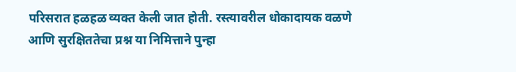परिसरात हळहळ व्यक्त केली जात होती. रस्त्यावरील धोकादायक वळणे आणि सुरक्षिततेचा प्रश्न या निमित्ताने पुन्हा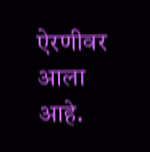ऐरणीवर आला आहे.